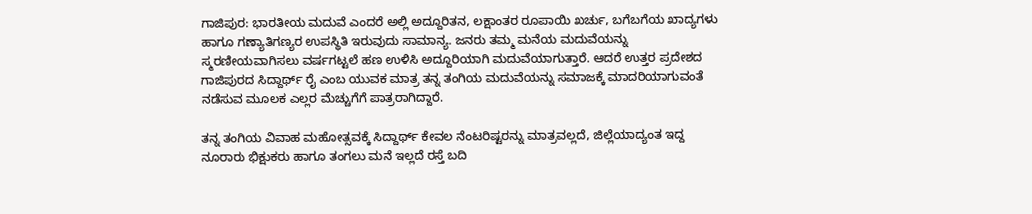ಗಾಜಿಪುರ: ಭಾರತೀಯ ಮದುವೆ ಎಂದರೆ ಅಲ್ಲಿ ಅದ್ದೂರಿತನ, ಲಕ್ಷಾಂತರ ರೂಪಾಯಿ ಖರ್ಚು, ಬಗೆಬಗೆಯ ಖಾದ್ಯಗಳು ಹಾಗೂ ಗಣ್ಯಾತಿಗಣ್ಯರ ಉಪಸ್ಥಿತಿ ಇರುವುದು ಸಾಮಾನ್ಯ. ಜನರು ತಮ್ಮ ಮನೆಯ ಮದುವೆಯನ್ನು ಸ್ಮರಣೀಯವಾಗಿಸಲು ವರ್ಷಗಟ್ಟಲೆ ಹಣ ಉಳಿಸಿ ಅದ್ದೂರಿಯಾಗಿ ಮದುವೆಯಾಗುತ್ತಾರೆ. ಆದರೆ ಉತ್ತರ ಪ್ರದೇಶದ ಗಾಜಿಪುರದ ಸಿದ್ದಾರ್ಥ್ ರೈ ಎಂಬ ಯುವಕ ಮಾತ್ರ ತನ್ನ ತಂಗಿಯ ಮದುವೆಯನ್ನು ಸಮಾಜಕ್ಕೆ ಮಾದರಿಯಾಗುವಂತೆ ನಡೆಸುವ ಮೂಲಕ ಎಲ್ಲರ ಮೆಚ್ಚುಗೆಗೆ ಪಾತ್ರರಾಗಿದ್ದಾರೆ.

ತನ್ನ ತಂಗಿಯ ವಿವಾಹ ಮಹೋತ್ಸವಕ್ಕೆ ಸಿದ್ದಾರ್ಥ್ ಕೇವಲ ನೆಂಟರಿಷ್ಟರನ್ನು ಮಾತ್ರವಲ್ಲದೆ, ಜಿಲ್ಲೆಯಾದ್ಯಂತ ಇದ್ದ ನೂರಾರು ಭಿಕ್ಷುಕರು ಹಾಗೂ ತಂಗಲು ಮನೆ ಇಲ್ಲದೆ ರಸ್ತೆ ಬದಿ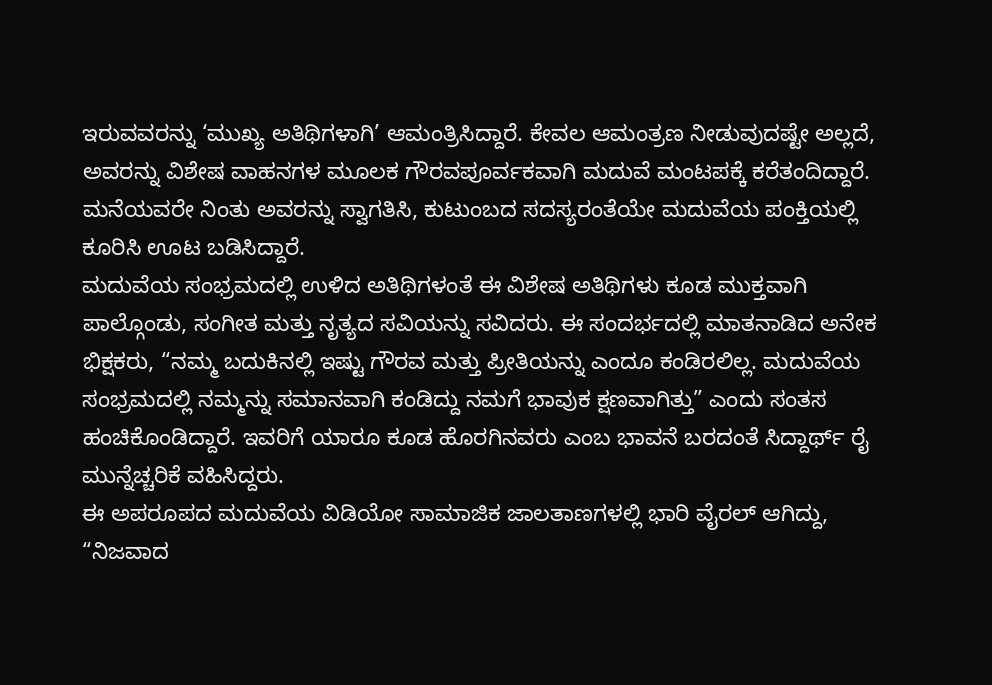ಇರುವವರನ್ನು ‘ಮುಖ್ಯ ಅತಿಥಿಗಳಾಗಿ’ ಆಮಂತ್ರಿಸಿದ್ದಾರೆ. ಕೇವಲ ಆಮಂತ್ರಣ ನೀಡುವುದಷ್ಟೇ ಅಲ್ಲದೆ, ಅವರನ್ನು ವಿಶೇಷ ವಾಹನಗಳ ಮೂಲಕ ಗೌರವಪೂರ್ವಕವಾಗಿ ಮದುವೆ ಮಂಟಪಕ್ಕೆ ಕರೆತಂದಿದ್ದಾರೆ. ಮನೆಯವರೇ ನಿಂತು ಅವರನ್ನು ಸ್ವಾಗತಿಸಿ, ಕುಟುಂಬದ ಸದಸ್ಯರಂತೆಯೇ ಮದುವೆಯ ಪಂಕ್ತಿಯಲ್ಲಿ ಕೂರಿಸಿ ಊಟ ಬಡಿಸಿದ್ದಾರೆ.
ಮದುವೆಯ ಸಂಭ್ರಮದಲ್ಲಿ ಉಳಿದ ಅತಿಥಿಗಳಂತೆ ಈ ವಿಶೇಷ ಅತಿಥಿಗಳು ಕೂಡ ಮುಕ್ತವಾಗಿ ಪಾಲ್ಗೊಂಡು, ಸಂಗೀತ ಮತ್ತು ನೃತ್ಯದ ಸವಿಯನ್ನು ಸವಿದರು. ಈ ಸಂದರ್ಭದಲ್ಲಿ ಮಾತನಾಡಿದ ಅನೇಕ ಭಿಕ್ಷಕರು, “ನಮ್ಮ ಬದುಕಿನಲ್ಲಿ ಇಷ್ಟು ಗೌರವ ಮತ್ತು ಪ್ರೀತಿಯನ್ನು ಎಂದೂ ಕಂಡಿರಲಿಲ್ಲ. ಮದುವೆಯ ಸಂಭ್ರಮದಲ್ಲಿ ನಮ್ಮನ್ನು ಸಮಾನವಾಗಿ ಕಂಡಿದ್ದು ನಮಗೆ ಭಾವುಕ ಕ್ಷಣವಾಗಿತ್ತು” ಎಂದು ಸಂತಸ ಹಂಚಿಕೊಂಡಿದ್ದಾರೆ. ಇವರಿಗೆ ಯಾರೂ ಕೂಡ ಹೊರಗಿನವರು ಎಂಬ ಭಾವನೆ ಬರದಂತೆ ಸಿದ್ದಾರ್ಥ್ ರೈ ಮುನ್ನೆಚ್ಚರಿಕೆ ವಹಿಸಿದ್ದರು.
ಈ ಅಪರೂಪದ ಮದುವೆಯ ವಿಡಿಯೋ ಸಾಮಾಜಿಕ ಜಾಲತಾಣಗಳಲ್ಲಿ ಭಾರಿ ವೈರಲ್ ಆಗಿದ್ದು, “ನಿಜವಾದ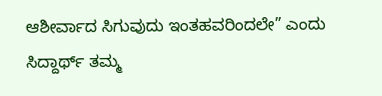ಆಶೀರ್ವಾದ ಸಿಗುವುದು ಇಂತಹವರಿಂದಲೇ” ಎಂದು ಸಿದ್ದಾರ್ಥ್ ತಮ್ಮ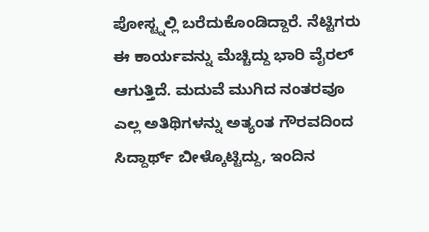ಪೋಸ್ಟ್ನಲ್ಲಿ ಬರೆದುಕೊಂಡಿದ್ದಾರೆ. ನೆಟ್ಟಿಗರು ಈ ಕಾರ್ಯವನ್ನು ಮೆಚ್ಚಿದ್ದು ಭಾರಿ ವೈರಲ್ ಆಗುತ್ತಿದೆ. ಮದುವೆ ಮುಗಿದ ನಂತರವೂ ಎಲ್ಲ ಅತಿಥಿಗಳನ್ನು ಅತ್ಯಂತ ಗೌರವದಿಂದ ಸಿದ್ದಾರ್ಥ್ ಬೀಳ್ಕೊಟ್ಟಿದ್ದು, ಇಂದಿನ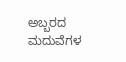ಅಬ್ಬರದ ಮದುವೆಗಳ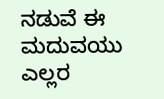ನಡುವೆ ಈ ಮದುವಯು ಎಲ್ಲರ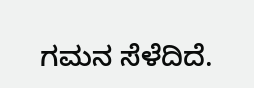ಗಮನ ಸೆಳೆದಿದೆ.